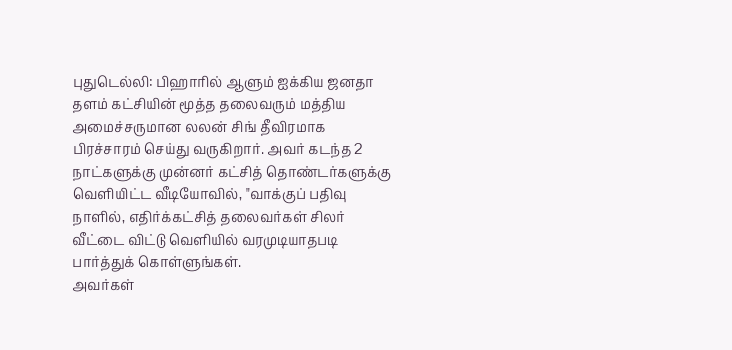புதுடெல்லி: பிஹாரில் ஆளும் ஐக்கிய ஜனதா தளம் கட்சியின் மூத்த தலைவரும் மத்திய அமைச்சருமான லலன் சிங் தீவிரமாக பிரச்சாரம் செய்து வருகிறார். அவர் கடந்த 2 நாட்களுக்கு முன்னர் கட்சித் தொண்டர்களுக்கு வெளியிட்ட வீடியோவில், "வாக்குப் பதிவு நாளில், எதிர்க்கட்சித் தலைவர்கள் சிலர் வீட்டை விட்டு வெளியில் வரமுடியாதபடி பார்த்துக் கொள்ளுங்கள்.
அவர்கள்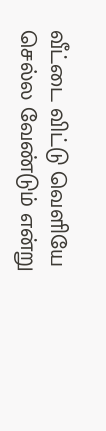வீட்டை விட்டு வெளியே செல்ல வேண்டும் என்று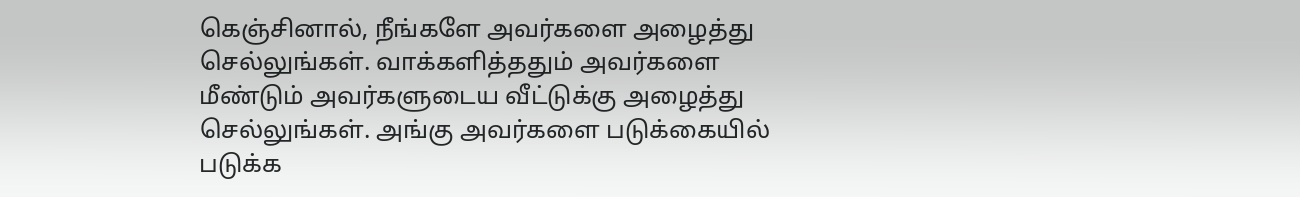கெஞ்சினால், நீங்களே அவர்களை அழைத்து செல்லுங்கள். வாக்களித்ததும் அவர்களை மீண்டும் அவர்களுடைய வீட்டுக்கு அழைத்து செல்லுங்கள். அங்கு அவர்களை படுக்கையில் படுக்க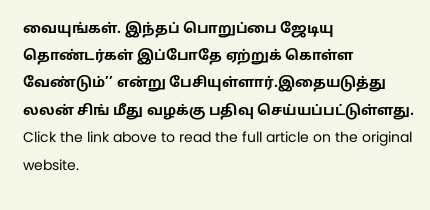வையுங்கள். இந்தப் பொறுப்பை ஜேடியு தொண்டர்கள் இப்போதே ஏற்றுக் கொள்ள வேண்டும்’’ என்று பேசியுள்ளார்.இதையடுத்து லலன் சிங் மீது வழக்கு பதிவு செய்யப்பட்டுள்ளது.
Click the link above to read the full article on the original website.